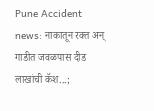Pune Accident news: नाकातून रक्त अन् गाडीत जवळपास दीड लाखांची कॅश...;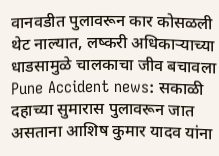वानवडीत पुलावरून कार कोसळली थेट नाल्यात, लष्करी अधिकाऱ्याच्या धाडसामुळे चालकाचा जीव बचावला
Pune Accident news: सकाळी दहाच्या सुमारास पुलावरून जात असताना आशिष कुमार यादव यांना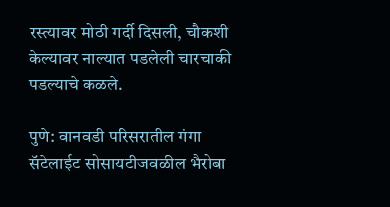रस्त्यावर मोठी गर्दी दिसली, चौकशी केल्यावर नाल्यात पडलेली चारचाकी पडल्याचे कळले.

पुणे: वानवडी परिसरातील गंगा सॅटेलाईट सोसायटीजवळील भैरोबा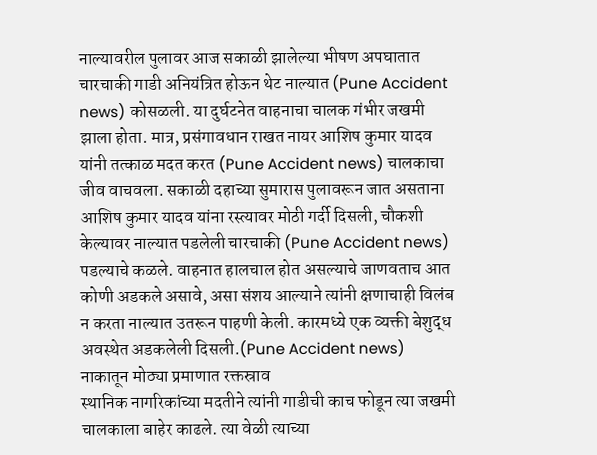नाल्यावरील पुलावर आज सकाळी झालेल्या भीषण अपघातात चारचाकी गाडी अनियंत्रित होऊन थेट नाल्यात (Pune Accident news) कोसळली. या दुर्घटनेत वाहनाचा चालक गंभीर जखमी झाला होता. मात्र, प्रसंगावधान राखत नायर आशिष कुमार यादव यांनी तत्काळ मदत करत (Pune Accident news) चालकाचा जीव वाचवला. सकाळी दहाच्या सुमारास पुलावरून जात असताना आशिष कुमार यादव यांना रस्त्यावर मोठी गर्दी दिसली, चौकशी केल्यावर नाल्यात पडलेली चारचाकी (Pune Accident news) पडल्याचे कळले. वाहनात हालचाल होत असल्याचे जाणवताच आत कोणी अडकले असावे, असा संशय आल्याने त्यांनी क्षणाचाही विलंब न करता नाल्यात उतरून पाहणी केली. कारमध्ये एक व्यक्ती बेशुद्ध अवस्थेत अडकलेली दिसली.(Pune Accident news)
नाकातून मोठ्या प्रमाणात रक्तस्राव
स्थानिक नागरिकांच्या मदतीने त्यांनी गाडीची काच फोडून त्या जखमी चालकाला बाहेर काढले. त्या वेळी त्याच्या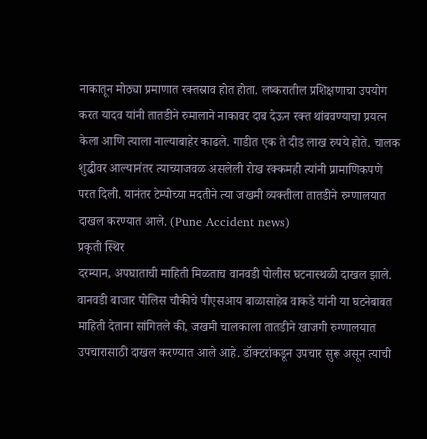नाकातून मोठ्या प्रमाणात रक्तस्राव होत होता. लष्करातील प्रशिक्षणाचा उपयोग करत यादव यांनी तातडीने रुमालाने नाकावर दाब देऊन रक्त थांबवण्याचा प्रयत्न केला आणि त्याला नाल्याबाहेर काढले. गाडीत एक ते दीड लाख रुपये होते. चालक शुद्धीवर आल्यानंतर त्याच्याजवळ असलेली रोख रक्कमही त्यांनी प्रामाणिकपणे परत दिली. यानंतर टेम्पोच्या मदतीने त्या जखमी व्यक्तीला तातडीने रुग्णालयात दाखल करण्यात आले. (Pune Accident news)
प्रकृती स्थिर
दरम्यान, अपघाताची माहिती मिळताच वानवडी पोलीस घटनास्थळी दाखल झाले. वानवडी बाजार पोलिस चौकीचे पीएसआय बाळासाहेब वाकडे यांनी या घटनेबाबत माहिती देताना सांगितले की, जखमी चालकाला तातडीने खाजगी रुग्णालयात उपचारासाठी दाखल करण्यात आले आहे. डॉक्टरांकडून उपचार सुरू असून त्याची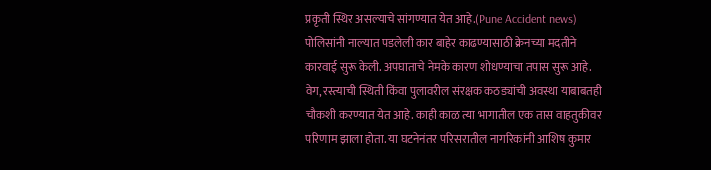प्रकृती स्थिर असल्याचे सांगण्यात येत आहे.(Pune Accident news)
पोलिसांनी नाल्यात पडलेली कार बाहेर काढण्यासाठी क्रेनच्या मदतीने कारवाई सुरू केली. अपघाताचे नेमके कारण शोधण्याचा तपास सुरू आहे. वेग, रस्त्याची स्थिती किंवा पुलावरील संरक्षक कठड्यांची अवस्था याबाबतही चौकशी करण्यात येत आहे. काही काळ त्या भागातील एक तास वाहतुकीवर परिणाम झाला होता. या घटनेनंतर परिसरातील नागरिकांनी आशिष कुमार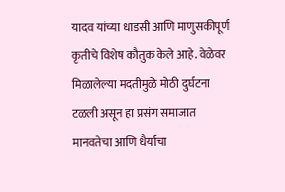यादव यांच्या धाडसी आणि माणुसकीपूर्ण कृतीचे विशेष कौतुक केले आहे. वेळेवर मिळालेल्या मदतीमुळे मोठी दुर्घटना टळली असून हा प्रसंग समाजात मानवतेचा आणि धैर्याचा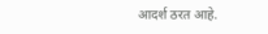आदर्श ठरत आहे.